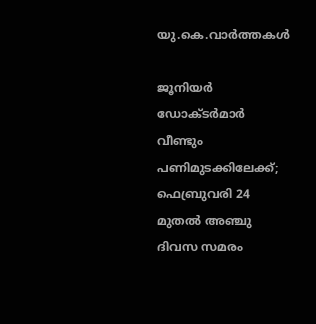യു.കെ.വാര്‍ത്തകള്‍

ജൂനിയര്‍ ഡോക്ടര്‍മാര്‍ വീണ്ടും പണിമുടക്കിലേക്ക്; ഫെബ്രുവരി 24 മുതല്‍ അഞ്ചു ദിവസ സമരം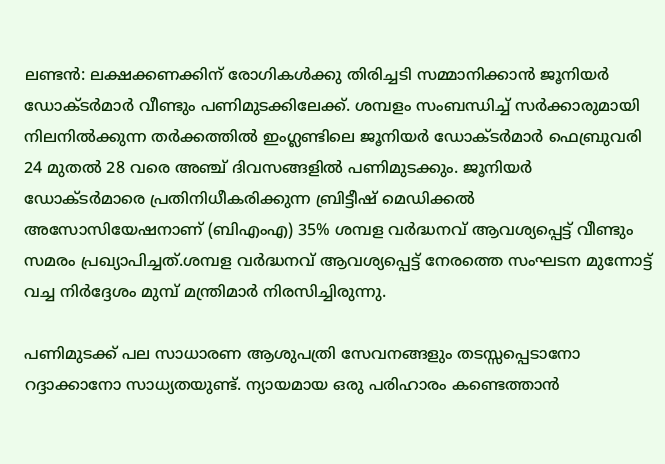ലണ്ടന്‍: ലക്ഷക്കണക്കിന് രോഗികള്‍ക്കു തിരിച്ചടി സമ്മാനിക്കാന്‍ ജൂനിയര്‍ ഡോക്ടര്‍മാര്‍ വീണ്ടും പണിമുടക്കിലേക്ക്. ശമ്പളം സംബന്ധിച്ച് സര്‍ക്കാരുമായി നിലനില്‍ക്കുന്ന തര്‍ക്കത്തില്‍ ഇംഗ്ലണ്ടിലെ ജൂനിയര്‍ ഡോക്ടര്‍മാര്‍ ഫെബ്രുവരി 24 മുതല്‍ 28 വരെ അഞ്ച് ദിവസങ്ങളില്‍ പണിമുടക്കും. ജൂനിയര്‍ ഡോക്ടര്‍മാരെ പ്രതിനിധീകരിക്കുന്ന ബ്രിട്ടീഷ് മെഡിക്കല്‍ അസോസിയേഷനാണ് (ബിഎംഎ) 35% ശമ്പള വര്‍ദ്ധനവ് ആവശ്യപ്പെട്ട് വീണ്ടും സമരം പ്രഖ്യാപിച്ചത്.ശമ്പള വര്‍ദ്ധനവ് ആവശ്യപ്പെട്ട് നേരത്തെ സംഘടന മുന്നോട്ട് വച്ച നിര്‍ദ്ദേശം മുമ്പ് മന്ത്രിമാര്‍ നിരസിച്ചിരുന്നു.

പണിമുടക്ക് പല സാധാരണ ആശുപത്രി സേവനങ്ങളും തടസ്സപ്പെടാനോ റദ്ദാക്കാനോ സാധ്യതയുണ്ട്. ന്യായമായ ഒരു പരിഹാരം കണ്ടെത്താന്‍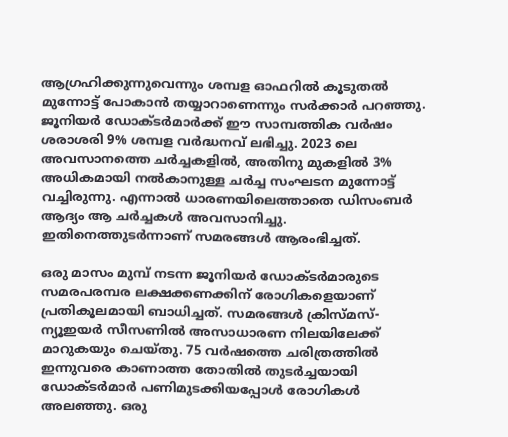ആഗ്രഹിക്കുന്നുവെന്നും ശമ്പള ഓഫറില്‍ കൂടുതല്‍ മുന്നോട്ട് പോകാന്‍ തയ്യാറാണെന്നും സര്‍ക്കാര്‍ പറഞ്ഞു. ജൂനിയര്‍ ഡോക്ടര്‍മാര്‍ക്ക് ഈ സാമ്പത്തിക വര്‍ഷം ശരാശരി 9% ശമ്പള വര്‍ദ്ധനവ് ലഭിച്ചു. 2023 ലെ അവസാനത്തെ ചര്‍ച്ചകളില്‍, അതിനു മുകളില്‍ 3% അധികമായി നല്‍കാനുള്ള ചര്‍ച്ച സംഘടന മുന്നോട്ട് വച്ചിരുന്നു. എന്നാല്‍ ധാരണയിലെത്താതെ ഡിസംബര്‍ ആദ്യം ആ ചര്‍ച്ചകള്‍ അവസാനിച്ചു. ഇതിനെത്തുടര്‍ന്നാണ് സമരങ്ങള്‍ ആരംഭിച്ചത്.

ഒരു മാസം മുമ്പ് നടന്ന ജൂനിയര്‍ ഡോക്ടര്‍മാരുടെ സമരപരമ്പര ലക്ഷക്കണക്കിന് രോഗികളെയാണ് പ്രതികൂലമായി ബാധിച്ചത്. സമരങ്ങള്‍ ക്രിസ്മസ്-ന്യൂഇയര്‍ സീസണില്‍ അസാധാരണ നിലയിലേക്ക് മാറുകയും ചെയ്തു. 75 വര്‍ഷത്തെ ചരിത്രത്തില്‍ ഇന്നുവരെ കാണാത്ത തോതില്‍ തുടര്‍ച്ചയായി ഡോക്ടര്‍മാര്‍ പണിമുടക്കിയപ്പോള്‍ രോഗികള്‍ അലഞ്ഞു. ഒരു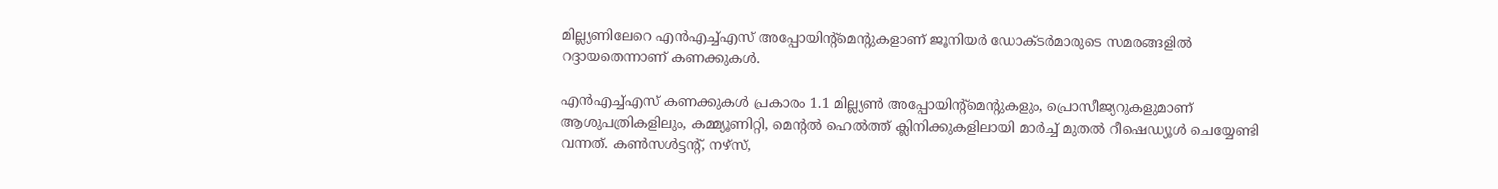മില്ല്യണിലേറെ എന്‍എച്ച്എസ് അപ്പോയിന്റ്‌മെന്റുകളാണ് ജൂനിയര്‍ ഡോക്ടര്‍മാരുടെ സമരങ്ങളില്‍ റദ്ദായതെന്നാണ് കണക്കുകള്‍.

എന്‍എച്ച്എസ് കണക്കുകള്‍ പ്രകാരം 1.1 മില്ല്യണ്‍ അപ്പോയിന്റ്‌മെന്റുകളും, പ്രൊസീജ്യറുകളുമാണ് ആശുപത്രികളിലും, കമ്മ്യൂണിറ്റി, മെന്റല്‍ ഹെല്‍ത്ത് ക്ലിനിക്കുകളിലായി മാര്‍ച്ച് മുതല്‍ റീഷെഡ്യൂള്‍ ചെയ്യേണ്ടി വന്നത്. കണ്‍സള്‍ട്ടന്റ്, നഴ്‌സ്,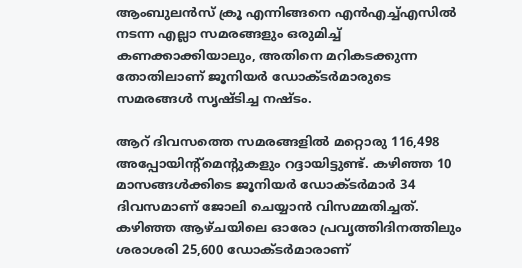ആംബുലന്‍സ് ക്രൂ എന്നിങ്ങനെ എന്‍എച്ച്എസില്‍ നടന്ന എല്ലാ സമരങ്ങളും ഒരുമിച്ച് കണക്കാക്കിയാലും, അതിനെ മറികടക്കുന്ന തോതിലാണ് ജൂനിയര്‍ ഡോക്ടര്‍മാരുടെ സമരങ്ങള്‍ സൃഷ്ടിച്ച നഷ്ടം.

ആറ് ദിവസത്തെ സമരങ്ങളില്‍ മറ്റൊരു 116,498 അപ്പോയിന്റ്‌മെന്റുകളും റദ്ദായിട്ടുണ്ട്. കഴിഞ്ഞ 10 മാസങ്ങള്‍ക്കിടെ ജൂനിയര്‍ ഡോക്ടര്‍മാര്‍ 34 ദിവസമാണ് ജോലി ചെയ്യാന്‍ വിസമ്മതിച്ചത്. കഴിഞ്ഞ ആഴ്ചയിലെ ഓരോ പ്രവൃത്തിദിനത്തിലും ശരാശരി 25,600 ഡോക്ടര്‍മാരാണ്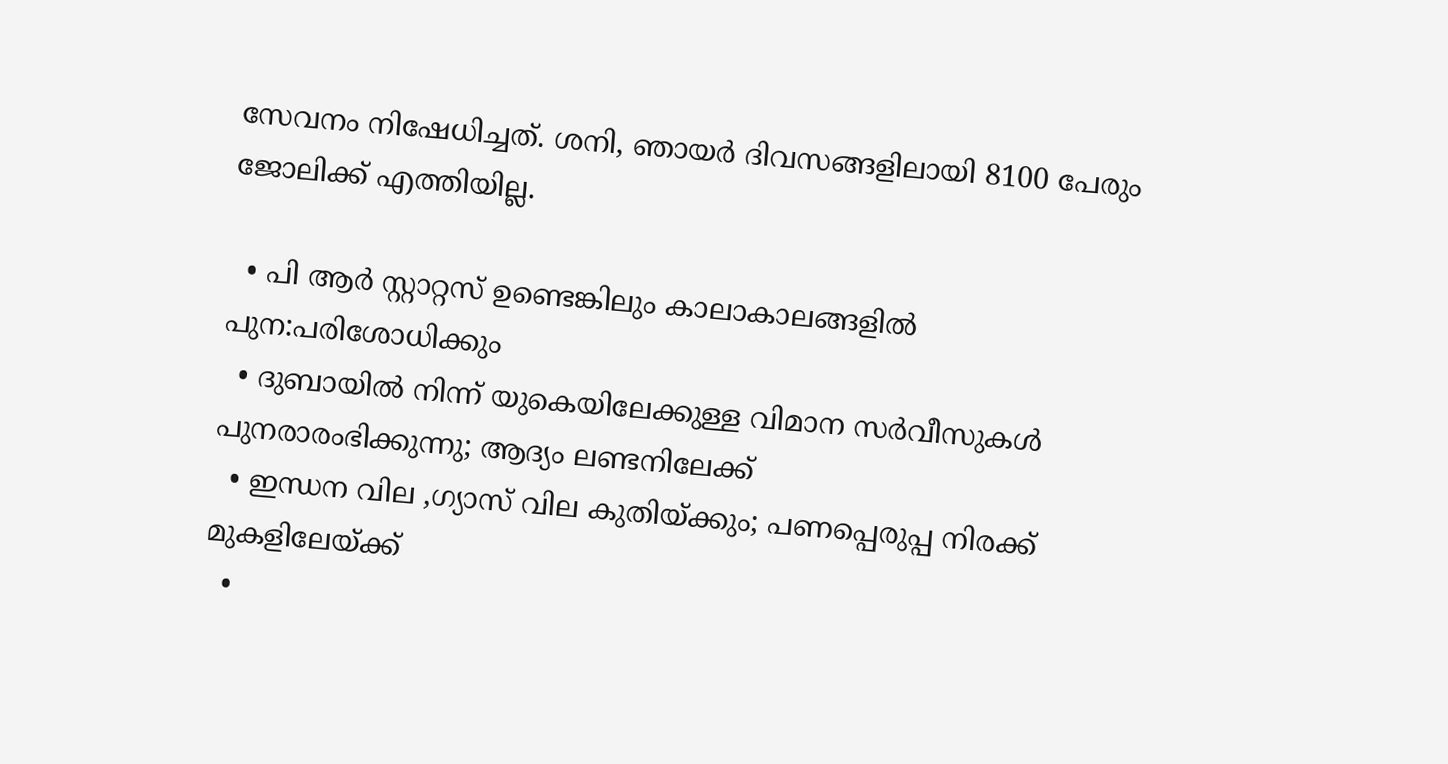സേവനം നിഷേധിച്ചത്. ശനി, ഞായര്‍ ദിവസങ്ങളിലായി 8100 പേരും ജോലിക്ക് എത്തിയില്ല.

  • പി ആര്‍ സ്റ്റാറ്റസ് ഉണ്ടെങ്കിലും കാലാകാലങ്ങളില്‍ പുന:പരിശോധിക്കും
  • ദുബായില്‍ നിന്ന് യുകെയിലേക്കുള്ള വിമാന സര്‍വീസുകള്‍ പുനരാരംഭിക്കുന്നു; ആദ്യം ലണ്ടനിലേക്ക്
  • ഇന്ധന വില ,ഗ്യാസ് വില കുതിയ്ക്കും; പണപ്പെരുപ്പ നിരക്ക് മുകളിലേയ്ക്ക്
  •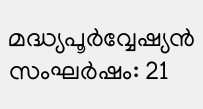മദ്ധ്യപൂര്‍വ്വേഷ്യന്‍ സംഘര്‍ഷം: 21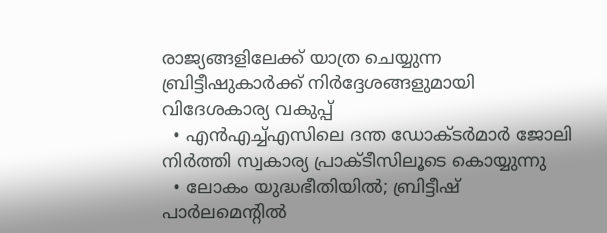രാജ്യങ്ങളിലേക്ക് യാത്ര ചെയ്യുന്ന ബ്രിട്ടീഷുകാര്‍ക്ക് നിര്‍ദ്ദേശങ്ങളുമായി വിദേശകാര്യ വകുപ്പ്
  • എന്‍എച്ച്എസിലെ ദന്ത ഡോക്ടര്‍മാര്‍ ജോലി നിര്‍ത്തി സ്വകാര്യ പ്രാക്ടീസിലൂടെ കൊയ്യുന്നു
  • ലോകം യുദ്ധഭീതിയില്‍; ബ്രിട്ടീഷ് പാര്‍ലമെന്റില്‍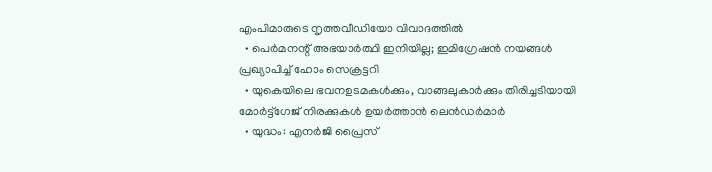എംപിമാരുടെ നൃത്തവീഡിയോ വിവാദത്തില്‍
  • പെര്‍മനന്റ് അഭയാര്‍ത്ഥി ഇനിയില്ല; ഇമിഗ്രേഷന്‍ നയങ്ങള്‍ പ്രഖ്യാപിച്ച് ഹോം സെക്രട്ടറി
  • യുകെയിലെ ഭവനഉടമകള്‍ക്കും, വാങ്ങലുകാര്‍ക്കും തിരിച്ചടിയായി മോര്‍ട്ട്‌ഗേജ് നിരക്കുകള്‍ ഉയര്‍ത്താന്‍ ലെന്‍ഡര്‍മാര്‍
  • യുദ്ധം: എനര്‍ജി പ്രൈസ്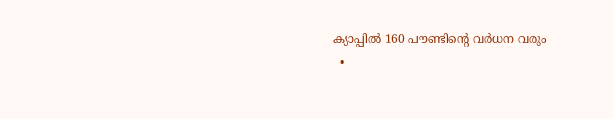ക്യാപ്പില്‍ 160 പൗണ്ടിന്റെ വര്‍ധന വരും
  •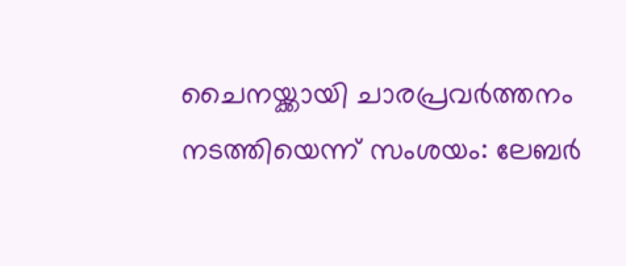ചൈനയ്ക്കായി ചാരപ്രവര്‍ത്തനം നടത്തിയെന്ന് സംശയം: ലേബര്‍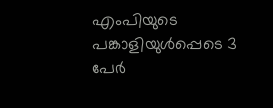എംപിയുടെ പങ്കാളിയുള്‍പ്പെടെ 3 പേര്‍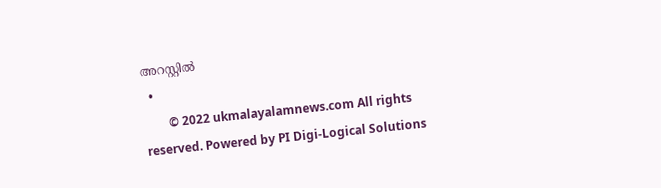അറസ്റ്റില്‍
  •
        © 2022 ukmalayalamnews.com All rights reserved. Powered by PI Digi-Logical Solutions